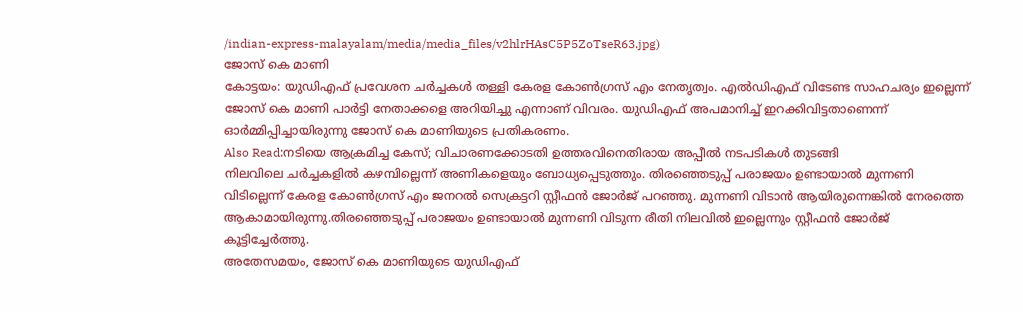/indian-express-malayalam/media/media_files/v2hlrHAsC5P5ZoTseR63.jpg)
ജോസ് കെ മാണി
കോട്ടയം: യുഡിഎഫ് പ്രവേശന ചർച്ചകൾ തള്ളി കേരള കോൺഗ്രസ് എം നേതൃത്വം. എൽഡിഎഫ് വിടേണ്ട സാഹചര്യം ഇല്ലെന്ന് ജോസ് കെ മാണി പാർട്ടി നേതാക്കളെ അറിയിച്ചു എന്നാണ് വിവരം. യുഡിഎഫ് അപമാനിച്ച് ഇറക്കിവിട്ടതാണെന്ന് ഓർമ്മിപ്പിച്ചായിരുന്നു ജോസ് കെ മാണിയുടെ പ്രതികരണം.
Also Read:നടിയെ ആക്രമിച്ച കേസ്; വിചാരണക്കോടതി ഉത്തരവിനെതിരായ അപ്പീൽ നടപടികൾ തുടങ്ങി
നിലവിലെ ചർച്ചകളിൽ കഴമ്പില്ലെന്ന് അണികളെയും ബോധ്യപ്പെടുത്തും. തിരഞ്ഞെടുപ്പ് പരാജയം ഉണ്ടായാൽ മുന്നണി വിടില്ലെന്ന് കേരള കോൺഗ്രസ് എം ജനറൽ സെക്രട്ടറി സ്റ്റീഫൻ ജോർജ് പറഞ്ഞു. മുന്നണി വിടാൻ ആയിരുന്നെങ്കിൽ നേരത്തെ ആകാമായിരുന്നു.തിരഞ്ഞെടുപ്പ് പരാജയം ഉണ്ടായാൽ മുന്നണി വിടുന്ന രീതി നിലവിൽ ഇല്ലെന്നും സ്റ്റീഫൻ ജോർജ് കൂട്ടിച്ചേർത്തു.
അതേസമയം, ജോസ് കെ മാണിയുടെ യുഡിഎഫ്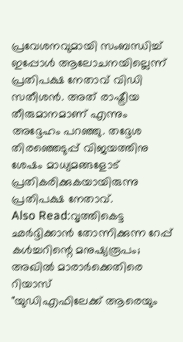പ്രവേശനവുമായി സംബന്ധിച്ച് ഇപ്പോൾ ആലോചനയില്ലെന്ന് പ്രതിപക്ഷ നേതാവ് വിഡി സതീശൻ. അത് രാഷ്ട്രീയ തീരുമാനമാണ് എന്നും അദ്ദേഹം പറഞ്ഞു. തദ്ദേശ തിരഞ്ഞെടുപ്പ് വിജയത്തിനു ശേഷം മാധ്യമങ്ങളോട് പ്രതികരിക്കുകയായിരുന്നു പ്രതിപക്ഷ നേതാവ്.
Also Read:വൃത്തികെട്ട ഛർദ്ദിക്കാൻ തോന്നിക്കുന്ന റേപ്പ് കൾച്ചറിന്റെ മനുഷ്യരൂപം; അഖിൽ മാരാർക്കെതിരെ റിയാസ്
"യുഡിഎഫിലേക്ക് ആരെയും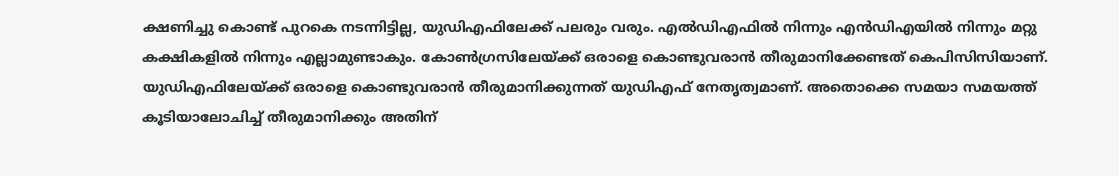ക്ഷണിച്ചു കൊണ്ട് പുറകെ നടന്നിട്ടില്ല, യുഡിഎഫിലേക്ക് പലരും വരും. എൽഡിഎഫിൽ നിന്നും എൻഡിഎയിൽ നിന്നും മറ്റു കക്ഷികളിൽ നിന്നും എല്ലാമുണ്ടാകും. കോൺഗ്രസിലേയ്ക്ക് ഒരാളെ കൊണ്ടുവരാൻ തീരുമാനിക്കേണ്ടത് കെപിസിസിയാണ്. യുഡിഎഫിലേയ്ക്ക് ഒരാളെ കൊണ്ടുവരാൻ തീരുമാനിക്കുന്നത് യുഡിഎഫ് നേതൃത്വമാണ്. അതൊക്കെ സമയാ സമയത്ത് കൂടിയാലോചിച്ച് തീരുമാനിക്കും അതിന്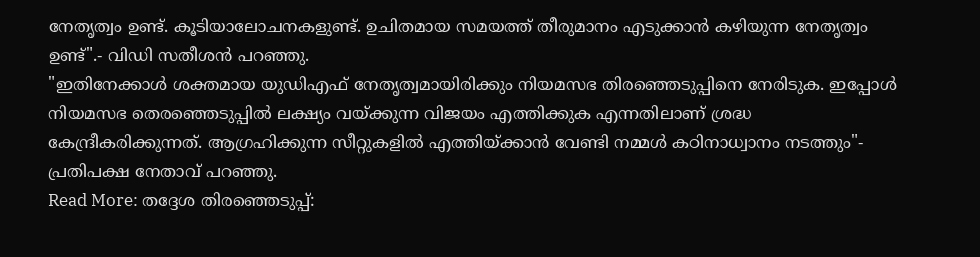നേതൃത്വം ഉണ്ട്. കൂടിയാലോചനകളുണ്ട്. ഉചിതമായ സമയത്ത് തീരുമാനം എടുക്കാൻ കഴിയുന്ന നേതൃത്വം ഉണ്ട്".- വിഡി സതീശൻ പറഞ്ഞു.
"ഇതിനേക്കാൾ ശക്തമായ യുഡിഎഫ് നേതൃത്വമായിരിക്കും നിയമസഭ തിരഞ്ഞെടുപ്പിനെ നേരിടുക. ഇപ്പോൾ നിയമസഭ തെരഞ്ഞെടുപ്പിൽ ലക്ഷ്യം വയ്ക്കുന്ന വിജയം എത്തിക്കുക എന്നതിലാണ് ശ്രദ്ധ കേന്ദ്രീകരിക്കുന്നത്. ആഗ്രഹിക്കുന്ന സീറ്റുകളിൽ എത്തിയ്ക്കാൻ വേണ്ടി നമ്മൾ കഠിനാധ്വാനം നടത്തും"- പ്രതിപക്ഷ നേതാവ് പറഞ്ഞു.
Read More: തദ്ദേശ തിരഞ്ഞെടുപ്പ്: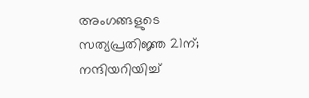അംഗങ്ങളുടെ സത്യപ്രതിജ്ഞ 21ന്; നന്ദിയറിയിച്ച്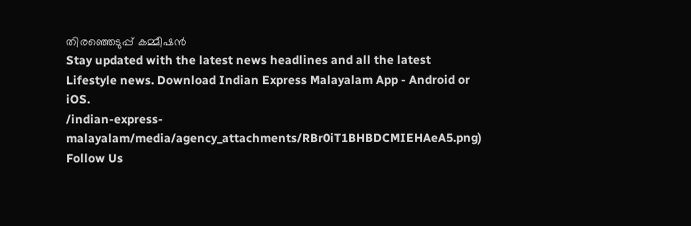തിരഞ്ഞെടുപ്പ് കമ്മീഷൻ
Stay updated with the latest news headlines and all the latest Lifestyle news. Download Indian Express Malayalam App - Android or iOS.
/indian-express-malayalam/media/agency_attachments/RBr0iT1BHBDCMIEHAeA5.png)
Follow Us